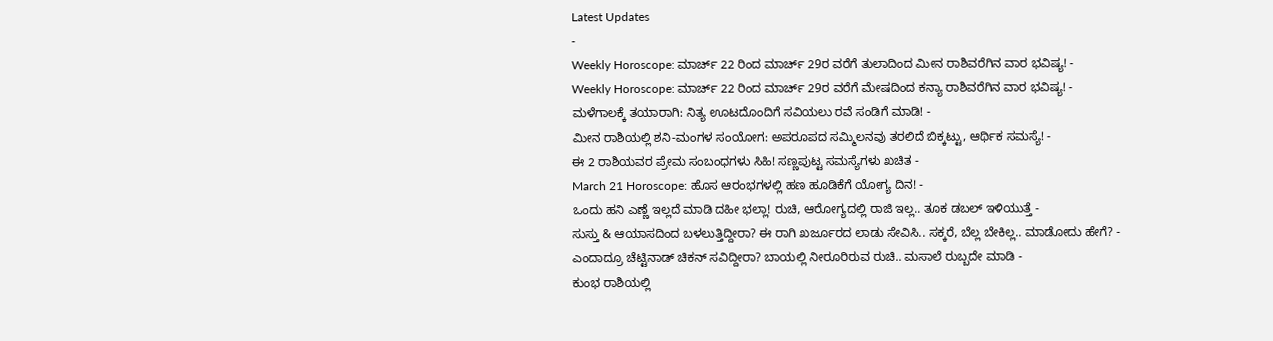Latest Updates
-
Weekly Horoscope: ಮಾರ್ಚ್ 22 ರಿಂದ ಮಾರ್ಚ್ 29ರ ವರೆಗೆ ತುಲಾದಿಂದ ಮೀನ ರಾಶಿವರೆಗಿನ ವಾರ ಭವಿಷ್ಯ! -
Weekly Horoscope: ಮಾರ್ಚ್ 22 ರಿಂದ ಮಾರ್ಚ್ 29ರ ವರೆಗೆ ಮೇಷದಿಂದ ಕನ್ಯಾ ರಾಶಿವರೆಗಿನ ವಾರ ಭವಿಷ್ಯ! -
ಮಳೆಗಾಲಕ್ಕೆ ತಯಾರಾಗಿ: ನಿತ್ಯ ಊಟದೊಂದಿಗೆ ಸವಿಯಲು ರವೆ ಸಂಡಿಗೆ ಮಾಡಿ! -
ಮೀನ ರಾಶಿಯಲ್ಲಿ ಶನಿ-ಮಂಗಳ ಸಂಯೋಗ: ಅಪರೂಪದ ಸಮ್ಮಿಲನವು ತರಲಿದೆ ಬಿಕ್ಕಟ್ಟು, ಆರ್ಥಿಕ ಸಮಸ್ಯೆ! -
ಈ 2 ರಾಶಿಯವರ ಪ್ರೇಮ ಸಂಬಂಧಗಳು ಸಿಹಿ! ಸಣ್ಣಪುಟ್ಟ ಸಮಸ್ಯೆಗಳು ಖಚಿತ -
March 21 Horoscope: ಹೊಸ ಆರಂಭಗಳಲ್ಲಿ ಹಣ ಹೂಡಿಕೆಗೆ ಯೋಗ್ಯ ದಿನ! -
ಒಂದು ಹನಿ ಎಣ್ಣೆ ಇಲ್ಲದೆ ಮಾಡಿ ದಹೀ ಭಲ್ಲಾ! ರುಚಿ, ಆರೋಗ್ಯದಲ್ಲಿ ರಾಜಿ ಇಲ್ಲ.. ತೂಕ ಡಬಲ್ ಇಳಿಯುತ್ತೆ -
ಸುಸ್ತು & ಆಯಾಸದಿಂದ ಬಳಲುತ್ತಿದ್ದೀರಾ? ಈ ರಾಗಿ ಖರ್ಜೂರದ ಲಾಡು ಸೇವಿಸಿ.. ಸಕ್ಕರೆ, ಬೆಲ್ಲ ಬೇಕಿಲ್ಲ.. ಮಾಡೋದು ಹೇಗೆ? -
ಎಂದಾದ್ರೂ ಚೆಟ್ಟಿನಾಡ್ ಚಿಕನ್ ಸವಿದ್ದೀರಾ? ಬಾಯಲ್ಲಿ ನೀರೂರಿರುವ ರುಚಿ.. ಮಸಾಲೆ ರುಬ್ಬದೇ ಮಾಡಿ -
ಕುಂಭ ರಾಶಿಯಲ್ಲಿ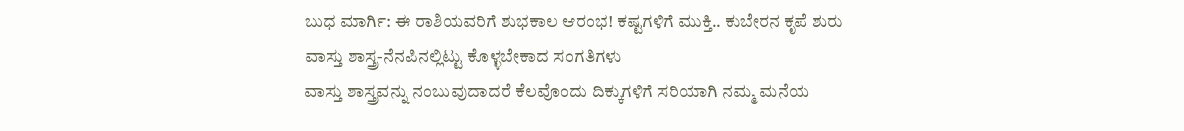ಬುಧ ಮಾರ್ಗಿ: ಈ ರಾಶಿಯವರಿಗೆ ಶುಭಕಾಲ ಆರಂಭ! ಕಷ್ಟಗಳಿಗೆ ಮುಕ್ತಿ.. ಕುಬೇರನ ಕೃಪೆ ಶುರು
ವಾಸ್ತು ಶಾಸ್ತ್ರ-ನೆನಪಿನಲ್ಲಿಟ್ಟು ಕೊಳ್ಳಬೇಕಾದ ಸಂಗತಿಗಳು
ವಾಸ್ತು ಶಾಸ್ತ್ರವನ್ನು ನಂಬುವುದಾದರೆ ಕೆಲವೊಂದು ದಿಕ್ಕುಗಳಿಗೆ ಸರಿಯಾಗಿ ನಮ್ಮ ಮನೆಯ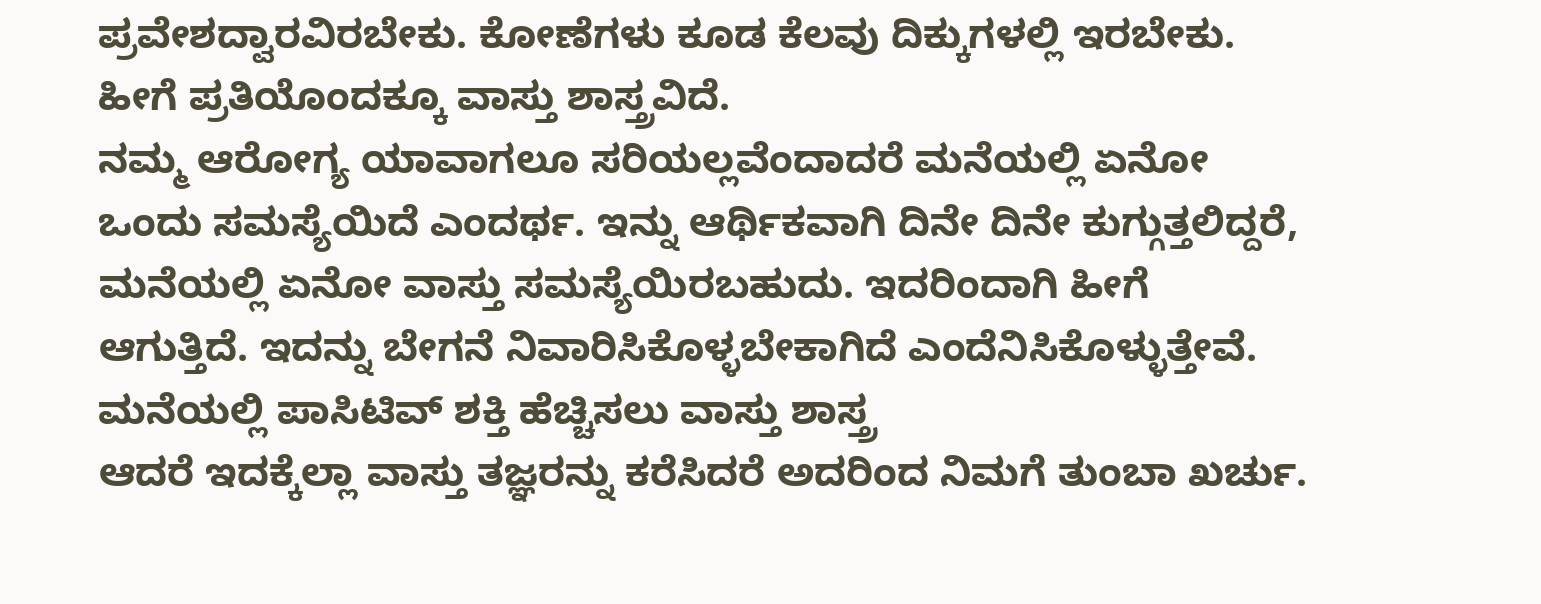ಪ್ರವೇಶದ್ವಾರವಿರಬೇಕು. ಕೋಣೆಗಳು ಕೂಡ ಕೆಲವು ದಿಕ್ಕುಗಳಲ್ಲಿ ಇರಬೇಕು. ಹೀಗೆ ಪ್ರತಿಯೊಂದಕ್ಕೂ ವಾಸ್ತು ಶಾಸ್ತ್ರವಿದೆ.
ನಮ್ಮ ಆರೋಗ್ಯ ಯಾವಾಗಲೂ ಸರಿಯಲ್ಲವೆಂದಾದರೆ ಮನೆಯಲ್ಲಿ ಏನೋ ಒಂದು ಸಮಸ್ಯೆಯಿದೆ ಎಂದರ್ಥ. ಇನ್ನು ಆರ್ಥಿಕವಾಗಿ ದಿನೇ ದಿನೇ ಕುಗ್ಗುತ್ತಲಿದ್ದರೆ, ಮನೆಯಲ್ಲಿ ಏನೋ ವಾಸ್ತು ಸಮಸ್ಯೆಯಿರಬಹುದು. ಇದರಿಂದಾಗಿ ಹೀಗೆ ಆಗುತ್ತಿದೆ. ಇದನ್ನು ಬೇಗನೆ ನಿವಾರಿಸಿಕೊಳ್ಳಬೇಕಾಗಿದೆ ಎಂದೆನಿಸಿಕೊಳ್ಳುತ್ತೇವೆ. ಮನೆಯಲ್ಲಿ ಪಾಸಿಟಿವ್ ಶಕ್ತಿ ಹೆಚ್ಚಿಸಲು ವಾಸ್ತು ಶಾಸ್ತ್ರ
ಆದರೆ ಇದಕ್ಕೆಲ್ಲಾ ವಾಸ್ತು ತಜ್ಞರನ್ನು ಕರೆಸಿದರೆ ಅದರಿಂದ ನಿಮಗೆ ತುಂಬಾ ಖರ್ಚು.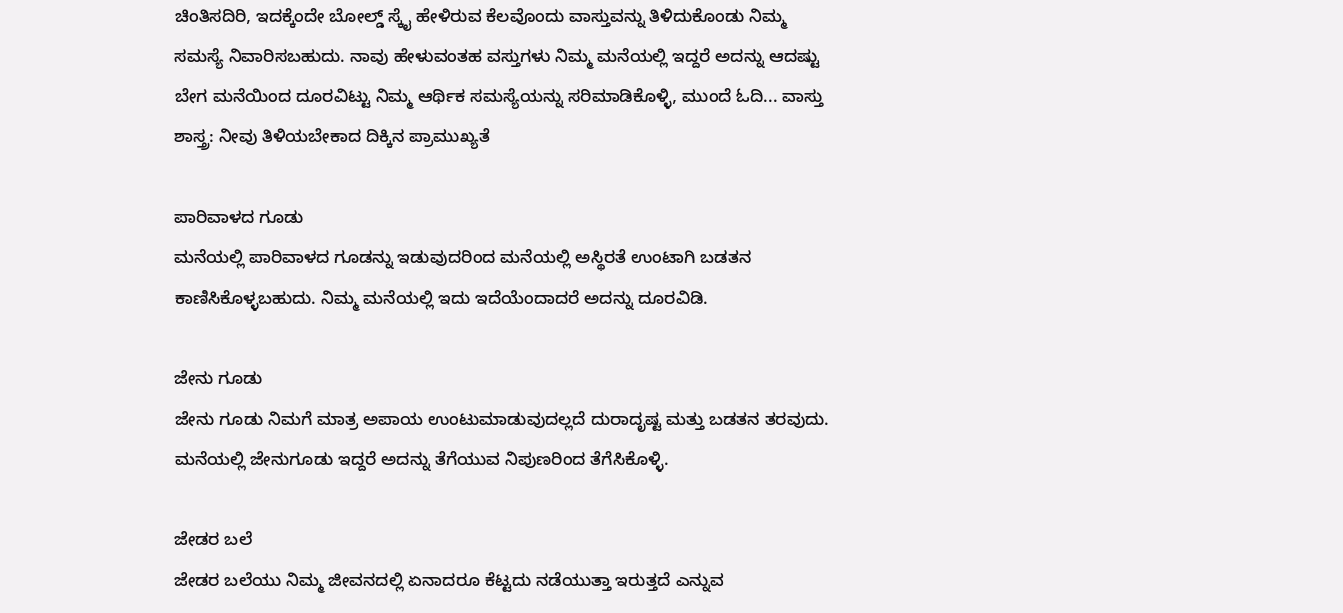ಚಿಂತಿಸದಿರಿ, ಇದಕ್ಕೆಂದೇ ಬೋಲ್ಡ್ ಸ್ಕೈ ಹೇಳಿರುವ ಕೆಲವೊಂದು ವಾಸ್ತುವನ್ನು ತಿಳಿದುಕೊಂಡು ನಿಮ್ಮ ಸಮಸ್ಯೆ ನಿವಾರಿಸಬಹುದು. ನಾವು ಹೇಳುವಂತಹ ವಸ್ತುಗಳು ನಿಮ್ಮ ಮನೆಯಲ್ಲಿ ಇದ್ದರೆ ಅದನ್ನು ಆದಷ್ಟು ಬೇಗ ಮನೆಯಿಂದ ದೂರವಿಟ್ಟು ನಿಮ್ಮ ಆರ್ಥಿಕ ಸಮಸ್ಯೆಯನ್ನು ಸರಿಮಾಡಿಕೊಳ್ಳಿ, ಮುಂದೆ ಓದಿ... ವಾಸ್ತು ಶಾಸ್ತ್ರ: ನೀವು ತಿಳಿಯಬೇಕಾದ ದಿಕ್ಕಿನ ಪ್ರಾಮುಖ್ಯತೆ

ಪಾರಿವಾಳದ ಗೂಡು
ಮನೆಯಲ್ಲಿ ಪಾರಿವಾಳದ ಗೂಡನ್ನು ಇಡುವುದರಿಂದ ಮನೆಯಲ್ಲಿ ಅಸ್ಥಿರತೆ ಉಂಟಾಗಿ ಬಡತನ ಕಾಣಿಸಿಕೊಳ್ಳಬಹುದು. ನಿಮ್ಮ ಮನೆಯಲ್ಲಿ ಇದು ಇದೆಯೆಂದಾದರೆ ಅದನ್ನು ದೂರವಿಡಿ.

ಜೇನು ಗೂಡು
ಜೇನು ಗೂಡು ನಿಮಗೆ ಮಾತ್ರ ಅಪಾಯ ಉಂಟುಮಾಡುವುದಲ್ಲದೆ ದುರಾದೃಷ್ಟ ಮತ್ತು ಬಡತನ ತರವುದು. ಮನೆಯಲ್ಲಿ ಜೇನುಗೂಡು ಇದ್ದರೆ ಅದನ್ನು ತೆಗೆಯುವ ನಿಪುಣರಿಂದ ತೆಗೆಸಿಕೊಳ್ಳಿ.

ಜೇಡರ ಬಲೆ
ಜೇಡರ ಬಲೆಯು ನಿಮ್ಮ ಜೀವನದಲ್ಲಿ ಏನಾದರೂ ಕೆಟ್ಟದು ನಡೆಯುತ್ತಾ ಇರುತ್ತದೆ ಎನ್ನುವ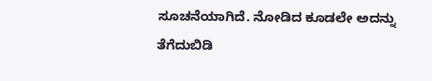ಸೂಚನೆಯಾಗಿದೆ. ನೋಡಿದ ಕೂಡಲೇ ಅದನ್ನು ತೆಗೆದುಬಿಡಿ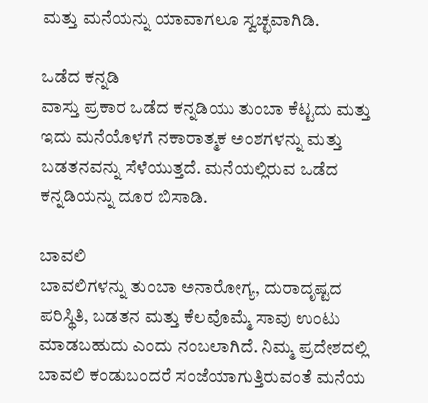ಮತ್ತು ಮನೆಯನ್ನು ಯಾವಾಗಲೂ ಸ್ವಚ್ಛವಾಗಿಡಿ.

ಒಡೆದ ಕನ್ನಡಿ
ವಾಸ್ತು ಪ್ರಕಾರ ಒಡೆದ ಕನ್ನಡಿಯು ತುಂಬಾ ಕೆಟ್ಟದು ಮತ್ತು ಇದು ಮನೆಯೊಳಗೆ ನಕಾರಾತ್ಮಕ ಅಂಶಗಳನ್ನು ಮತ್ತು ಬಡತನವನ್ನು ಸೆಳೆಯುತ್ತದೆ. ಮನೆಯಲ್ಲಿರುವ ಒಡೆದ ಕನ್ನಡಿಯನ್ನು ದೂರ ಬಿಸಾಡಿ.

ಬಾವಲಿ
ಬಾವಲಿಗಳನ್ನು ತುಂಬಾ ಅನಾರೋಗ್ಯ, ದುರಾದೃಷ್ಟದ ಪರಿಸ್ಥಿತಿ, ಬಡತನ ಮತ್ತು ಕೆಲವೊಮ್ಮೆ ಸಾವು ಉಂಟು ಮಾಡಬಹುದು ಎಂದು ನಂಬಲಾಗಿದೆ. ನಿಮ್ಮ ಪ್ರದೇಶದಲ್ಲಿ ಬಾವಲಿ ಕಂಡುಬಂದರೆ ಸಂಜೆಯಾಗುತ್ತಿರುವಂತೆ ಮನೆಯ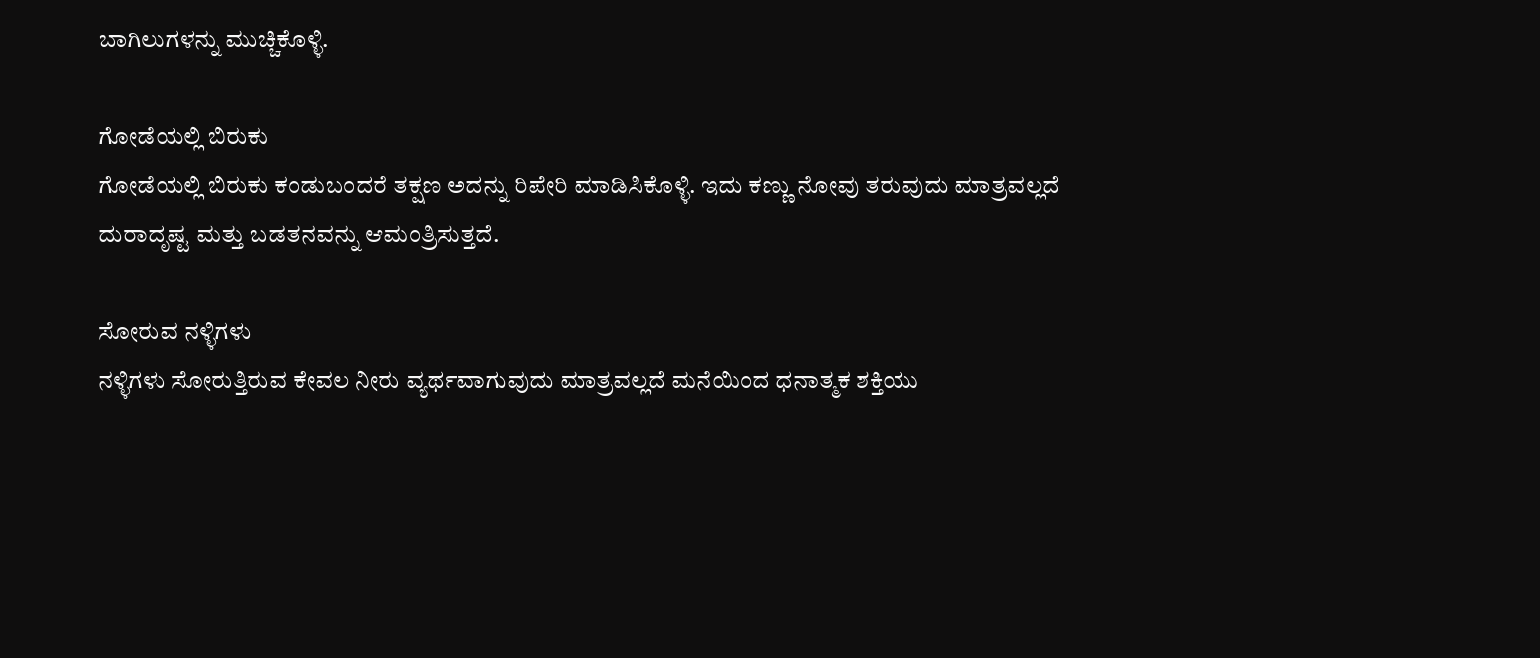ಬಾಗಿಲುಗಳನ್ನು ಮುಚ್ಚಿಕೊಳ್ಳಿ.

ಗೋಡೆಯಲ್ಲಿ ಬಿರುಕು
ಗೋಡೆಯಲ್ಲಿ ಬಿರುಕು ಕಂಡುಬಂದರೆ ತಕ್ಷಣ ಅದನ್ನು ರಿಪೇರಿ ಮಾಡಿಸಿಕೊಳ್ಳಿ. ಇದು ಕಣ್ಣು ನೋವು ತರುವುದು ಮಾತ್ರವಲ್ಲದೆ ದುರಾದೃಷ್ಟ ಮತ್ತು ಬಡತನವನ್ನು ಆಮಂತ್ರಿಸುತ್ತದೆ.

ಸೋರುವ ನಳ್ಳಿಗಳು
ನಳ್ಳಿಗಳು ಸೋರುತ್ತಿರುವ ಕೇವಲ ನೀರು ವ್ಯರ್ಥವಾಗುವುದು ಮಾತ್ರವಲ್ಲದೆ ಮನೆಯಿಂದ ಧನಾತ್ಮಕ ಶಕ್ತಿಯು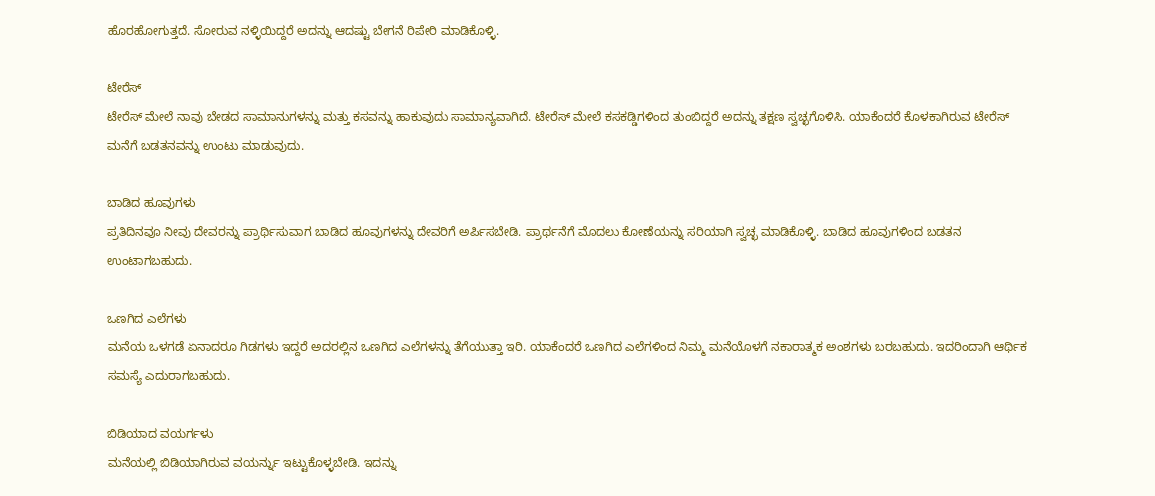ಹೊರಹೋಗುತ್ತದೆ. ಸೋರುವ ನಳ್ಳಿಯಿದ್ದರೆ ಅದನ್ನು ಆದಷ್ಟು ಬೇಗನೆ ರಿಪೇರಿ ಮಾಡಿಕೊಳ್ಳಿ.

ಟೇರೆಸ್
ಟೇರೆಸ್ ಮೇಲೆ ನಾವು ಬೇಡದ ಸಾಮಾನುಗಳನ್ನು ಮತ್ತು ಕಸವನ್ನು ಹಾಕುವುದು ಸಾಮಾನ್ಯವಾಗಿದೆ. ಟೇರೆಸ್ ಮೇಲೆ ಕಸಕಡ್ಡಿಗಳಿಂದ ತುಂಬಿದ್ದರೆ ಅದನ್ನು ತಕ್ಷಣ ಸ್ವಚ್ಛಗೊಳಿಸಿ. ಯಾಕೆಂದರೆ ಕೊಳಕಾಗಿರುವ ಟೇರೆಸ್ ಮನೆಗೆ ಬಡತನವನ್ನು ಉಂಟು ಮಾಡುವುದು.

ಬಾಡಿದ ಹೂವುಗಳು
ಪ್ರತಿದಿನವೂ ನೀವು ದೇವರನ್ನು ಪ್ರಾರ್ಥಿಸುವಾಗ ಬಾಡಿದ ಹೂವುಗಳನ್ನು ದೇವರಿಗೆ ಅರ್ಪಿಸಬೇಡಿ. ಪ್ರಾರ್ಥನೆಗೆ ಮೊದಲು ಕೋಣೆಯನ್ನು ಸರಿಯಾಗಿ ಸ್ವಚ್ಛ ಮಾಡಿಕೊಳ್ಳಿ. ಬಾಡಿದ ಹೂವುಗಳಿಂದ ಬಡತನ ಉಂಟಾಗಬಹುದು.

ಒಣಗಿದ ಎಲೆಗಳು
ಮನೆಯ ಒಳಗಡೆ ಏನಾದರೂ ಗಿಡಗಳು ಇದ್ದರೆ ಅದರಲ್ಲಿನ ಒಣಗಿದ ಎಲೆಗಳನ್ನು ತೆಗೆಯುತ್ತಾ ಇರಿ. ಯಾಕೆಂದರೆ ಒಣಗಿದ ಎಲೆಗಳಿಂದ ನಿಮ್ಮ ಮನೆಯೊಳಗೆ ನಕಾರಾತ್ಮಕ ಅಂಶಗಳು ಬರಬಹುದು. ಇದರಿಂದಾಗಿ ಆರ್ಥಿಕ ಸಮಸ್ಯೆ ಎದುರಾಗಬಹುದು.

ಬಿಡಿಯಾದ ವಯರ್ಗಳು
ಮನೆಯಲ್ಲಿ ಬಿಡಿಯಾಗಿರುವ ವಯರ್ನ್ನು ಇಟ್ಟುಕೊಳ್ಳಬೇಡಿ. ಇದನ್ನು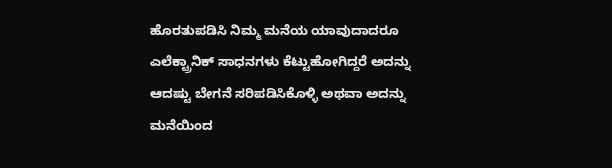ಹೊರತುಪಡಿಸಿ ನಿಮ್ಮ ಮನೆಯ ಯಾವುದಾದರೂ ಎಲೆಕ್ಟ್ರಾನಿಕ್ ಸಾಧನಗಳು ಕೆಟ್ಟುಹೋಗಿದ್ದರೆ ಅದನ್ನು ಆದಷ್ಟು ಬೇಗನೆ ಸರಿಪಡಿಸಿಕೊಳ್ಳಿ ಅಥವಾ ಅದನ್ನು ಮನೆಯಿಂದ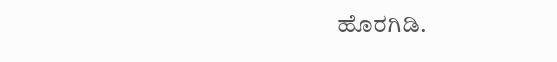ಹೊರಗಿಡಿ.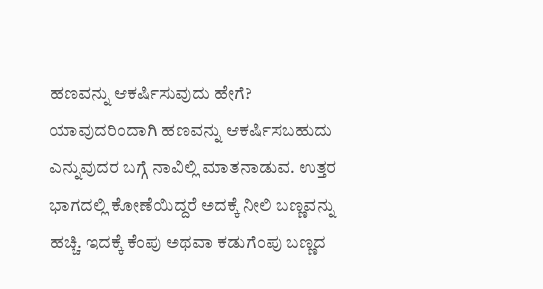ಹಣವನ್ನು ಆಕರ್ಷಿಸುವುದು ಹೇಗೆ?
ಯಾವುದರಿಂದಾಗಿ ಹಣವನ್ನು ಆಕರ್ಷಿಸಬಹುದು ಎನ್ನುವುದರ ಬಗ್ಗೆ ನಾವಿಲ್ಲಿ ಮಾತನಾಡುವ. ಉತ್ತರ ಭಾಗದಲ್ಲಿ ಕೋಣೆಯಿದ್ದರೆ ಅದಕ್ಕೆ ನೀಲಿ ಬಣ್ಣವನ್ನು ಹಚ್ಚಿ. ಇದಕ್ಕೆ ಕೆಂಪು ಅಥವಾ ಕಡುಗೆಂಪು ಬಣ್ಣದ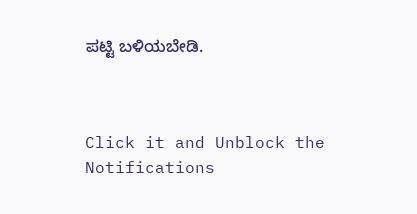ಪಟ್ಟಿ ಬಳಿಯಬೇಡಿ.



Click it and Unblock the Notifications